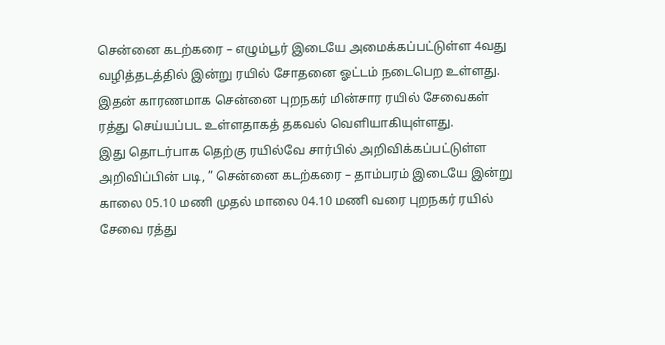சென்னை கடற்கரை – எழும்பூர் இடையே அமைக்கப்பட்டுள்ள 4வது வழித்தடத்தில் இன்று ரயில் சோதனை ஓட்டம் நடைபெற உள்ளது. இதன் காரணமாக சென்னை புறநகர் மின்சார ரயில் சேவைகள் ரத்து செய்யப்பட உள்ளதாகத் தகவல் வெளியாகியுள்ளது.
இது தொடர்பாக தெற்கு ரயில்வே சார்பில் அறிவிக்கப்பட்டுள்ள அறிவிப்பின் படி, ” சென்னை கடற்கரை – தாம்பரம் இடையே இன்று காலை 05.10 மணி முதல் மாலை 04.10 மணி வரை புறநகர் ரயில் சேவை ரத்து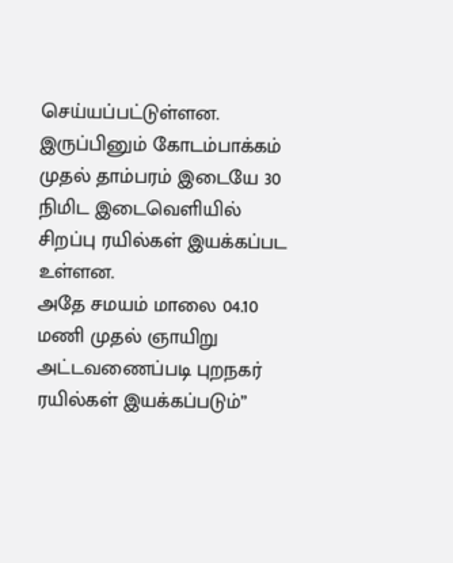செய்யப்பட்டுள்ளன. இருப்பினும் கோடம்பாக்கம் முதல் தாம்பரம் இடையே 30 நிமிட இடைவெளியில் சிறப்பு ரயில்கள் இயக்கப்பட உள்ளன.
அதே சமயம் மாலை 04.10 மணி முதல் ஞாயிறு அட்டவணைப்படி புறநகர் ரயில்கள் இயக்கப்படும்”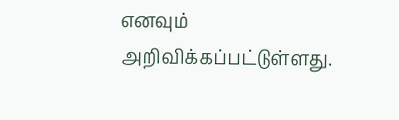எனவும் அறிவிக்கப்பட்டுள்ளது.